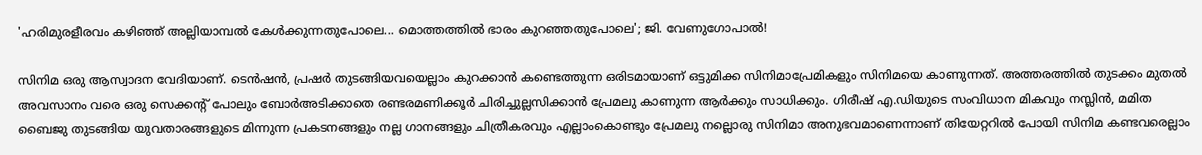'ഹരിമുരളീരവം കഴിഞ്ഞ് അല്ലിയാമ്പൽ കേൾക്കുന്നതുപോലെ... മൊത്തത്തിൽ ഭാരം കുറഞ്ഞതുപോലെ'; ജി. വേണുഗോപാൽ!

സിനിമ ഒരു ആസ്വാദന വേദിയാണ്. ടെൻഷൻ, പ്രഷർ തുടങ്ങിയവയെല്ലാം കുറക്കാൻ കണ്ടെത്തുന്ന ഒരിടമായാണ് ഒട്ടുമിക്ക സിനിമാപ്രേമികളും സിനിമയെ കാണുന്നത്. അത്തരത്തിൽ തുടക്കം മുതൽ അവസാനം വരെ ഒരു സെക്കന്റ് പോലും ബോർഅടിക്കാതെ രണ്ടരമണിക്കൂർ ചിരിച്ചുല്ലസിക്കാൻ പ്രേമലു കാണുന്ന ആർക്കും സാധിക്കും. ഗിരീഷ് എ.ഡിയുടെ സംവിധാന മികവും നസ്ലിൻ, മമിത ബൈജു തുടങ്ങിയ യുവതാരങ്ങളുടെ മിന്നുന്ന പ്രകടനങ്ങളും നല്ല ഗാനങ്ങളും ചിത്രീകരവും എല്ലാംകൊണ്ടും പ്രേമലു നല്ലൊരു സിനിമാ അനുഭവമാണെന്നാണ് തിയേറ്ററിൽ പോയി സിനിമ കണ്ടവരെല്ലാം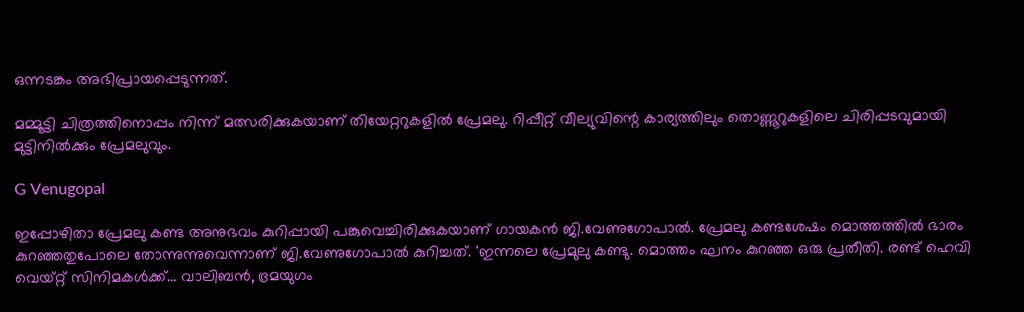ഒന്നടങ്കം അഭിപ്രായപ്പെടുന്നത്.

മമ്മൂട്ടി ചിത്രത്തിനൊപ്പം നിന്ന് മത്സരിക്കുകയാണ് തിയേറ്ററുകളിൽ പ്രേമലു. റിപ്പീറ്റ് വീല്യുവിന്റെ കാര്യത്തിലും തൊണ്ണൂറുകളിലെ ചിരിപ്പടവുമായി മുട്ടിനിൽക്കും പ്രേമലുവും.

G Venugopal

ഇപ്പോഴിതാ പ്രേമലു കണ്ട അനുഭവം കുറിപ്പായി പങ്കുവെച്ചിരിക്കുകയാണ് ഗായകൻ ജി.വേണുഗോപാൽ. പ്രേമലു കണ്ടശേഷം മൊത്തത്തിൽ ഭാരം കുറഞ്ഞതുപോലെ തോന്നുന്നുവെന്നാണ് ജി.വേണുഗോപാൽ കുറിച്ചത്. 'ഇന്നലെ പ്രേമുലു കണ്ടു. മൊത്തം ഘനം കുറഞ്ഞ ഒരു പ്രതീതി. രണ്ട് ഹെവി വെയ്റ്റ് സിനിമകൾക്ക്... വാലിബൻ, ഭ്രമയുഗം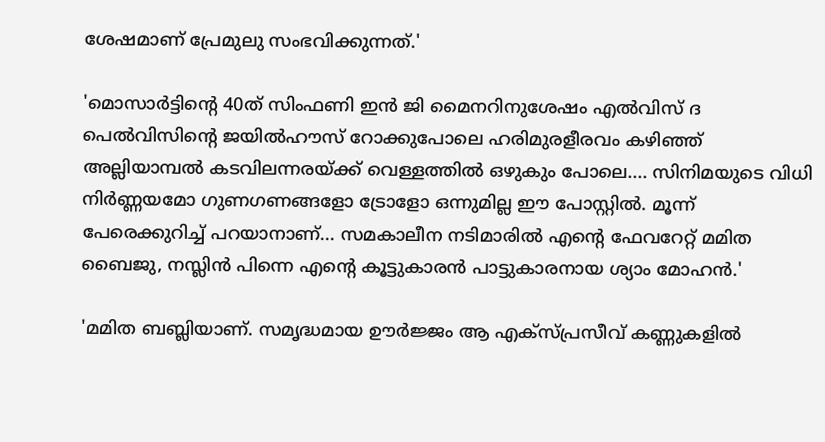ശേഷമാണ് പ്രേമുലു സംഭവിക്കുന്നത്.'

'മൊസാർട്ടിൻ്റെ 40ത് സിംഫണി ഇൻ ജി മൈനറിനുശേഷം എൽവിസ് ദ പെൽവിസിൻ്റെ ജയിൽഹൗസ് റോക്കുപോലെ ഹരിമുരളീരവം കഴിഞ്ഞ് അല്ലിയാമ്പൽ കടവിലന്നരയ്ക്ക് വെള്ളത്തിൽ ഒഴുകും പോലെ.... സിനിമയുടെ വിധി നിർണ്ണയമോ ഗുണഗണങ്ങളോ ട്രോളോ ഒന്നുമില്ല ഈ പോസ്റ്റിൽ. മൂന്ന് പേരെക്കുറിച്ച് പറയാനാണ്... സമകാലീന നടിമാരിൽ എൻ്റെ ഫേവറേറ്റ് മമിത ബൈജു, നസ്ലിൻ പിന്നെ എൻ്റെ കൂട്ടുകാരൻ പാട്ടുകാരനായ ശ്യാം മോഹൻ.'

'മമിത ബബ്ലിയാണ്. സമൃദ്ധമായ ഊർജ്ജം ആ എക്സ്പ്രസീവ് കണ്ണുകളിൽ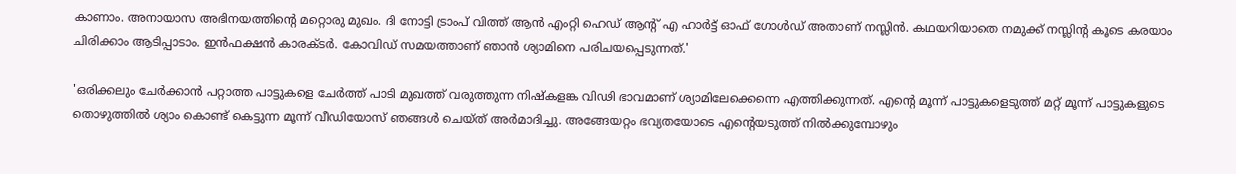കാണാം. അനായാസ അഭിനയത്തിൻ്റെ മറ്റൊരു മുഖം. ദി നോട്ടി ട്രാംപ് വിത്ത് ആൻ എംറ്റി ഹെഡ് ആന്റ് എ ഹാർട്ട് ഓഫ് ഗോൾഡ് അതാണ് നസ്ലിൻ. കഥയറിയാതെ നമുക്ക് നസ്ലിൻ്റ കൂടെ കരയാം ചിരിക്കാം ആടിപ്പാടാം. ഇൻഫക്ഷൻ കാരക്ടർ. കോവിഡ് സമയത്താണ് ഞാൻ ശ്യാമിനെ പരിചയപ്പെടുന്നത്.'

'ഒരിക്കലും ചേർക്കാൻ പറ്റാത്ത പാട്ടുകളെ ചേർത്ത് പാടി മുഖത്ത് വരുത്തുന്ന നിഷ്കളങ്ക വിഢി ഭാവമാണ് ശ്യാമിലേക്കെന്നെ എത്തിക്കുന്നത്. എൻ്റെ മൂന്ന് പാട്ടുകളെടുത്ത് മറ്റ് മൂന്ന് പാട്ടുകളുടെ തൊഴുത്തിൽ ശ്യാം കൊണ്ട് കെട്ടുന്ന മൂന്ന് വീഡിയോസ് ഞങ്ങൾ ചെയ്ത് അർമാദിച്ചു. അങ്ങേയറ്റം ഭവ്യതയോടെ എൻ്റെയടുത്ത് നിൽക്കുമ്പോഴും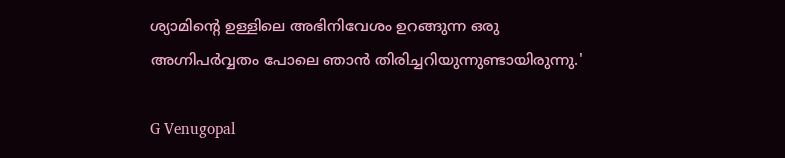ശ്യാമിൻ്റെ ഉള്ളിലെ അഭിനിവേശം ഉറങ്ങുന്ന ഒരു അഗ്നിപർവ്വതം പോലെ ഞാൻ തിരിച്ചറിയുന്നുണ്ടായിരുന്നു.'

G Venugopal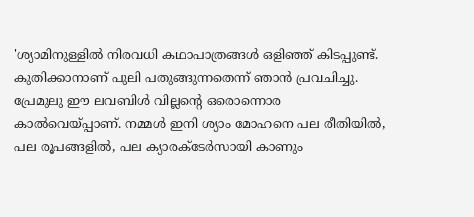'ശ്യാമിനുള്ളിൽ നിരവധി കഥാപാത്രങ്ങൾ ഒളിഞ്ഞ് കിടപ്പുണ്ട്. കുതിക്കാനാണ് പുലി പതുങ്ങുന്നതെന്ന് ഞാൻ പ്രവചിച്ചു. പ്രേമുലു ഈ ലവബിൾ വില്ലൻ്റെ ഒരൊന്നൊര കാൽവെയ്പ്പാണ്. നമ്മൾ ഇനി ശ്യാം മോഹനെ പല രീതിയിൽ, പല രൂപങ്ങളിൽ, പല ക്യാരക്ടേർസായി കാണും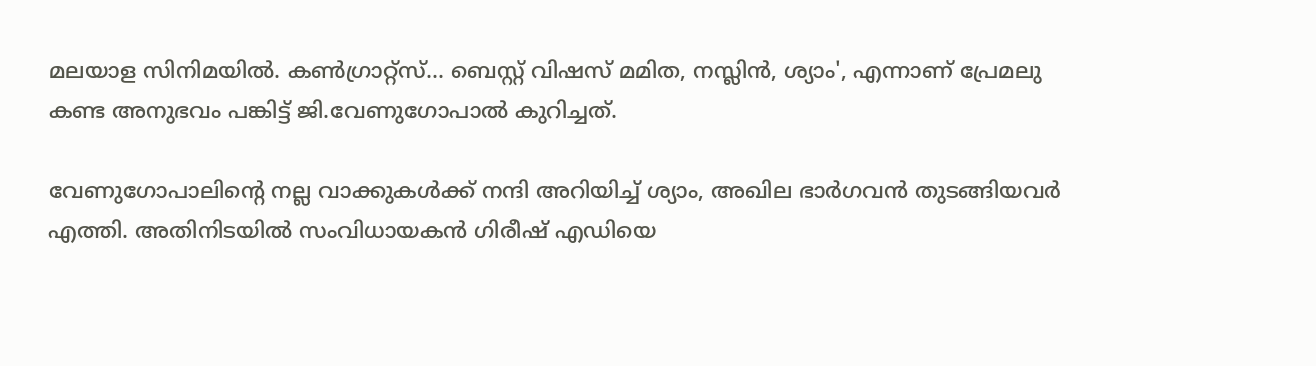മലയാള സിനിമയിൽ. കൺഗ്രാറ്റ്സ്... ബെസ്റ്റ് വിഷസ് മമിത, നസ്ലിൻ, ശ്യാം', എന്നാണ് പ്രേമലു കണ്ട അനുഭവം പങ്കിട്ട് ജി.വേണുഗോപാൽ കുറിച്ചത്.

വേണുഗോപാലിന്റെ നല്ല വാക്കുകൾക്ക് നന്ദി അറിയിച്ച് ശ്യാം, അഖില ഭാർഗവൻ തുടങ്ങിയവർ എത്തി. അതിനിടയിൽ സംവിധായകൻ ഗിരീഷ് എഡിയെ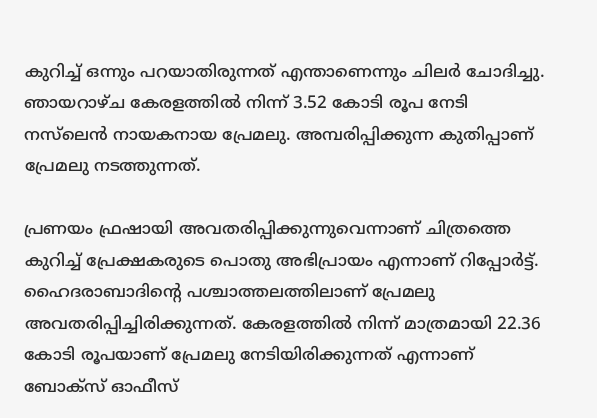കുറിച്ച് ഒന്നും പറയാതിരുന്നത് എന്താണെന്നും ചിലർ ചോദിച്ചു. ഞായറാഴ്‍ച കേരളത്തില്‍ നിന്ന് 3.52 കോടി രൂപ നേടി നസ്‍ലെൻ നായകനായ പ്രേമലു. അമ്പരിപ്പിക്കുന്ന കുതിപ്പാണ് പ്രേമലു നടത്തുന്നത്.

പ്രണയം ഫ്രഷായി അവതരിപ്പിക്കുന്നുവെന്നാണ് ചിത്രത്തെ കുറിച്ച് പ്രേക്ഷകരുടെ പൊതു അഭിപ്രായം എന്നാണ് റിപ്പോര്‍ട്ട്. ഹൈദരാബാദിന്റെ പശ്ചാത്തലത്തിലാണ് പ്രേമലു അവതരിപ്പിച്ചിരിക്കുന്നത്. കേരളത്തില്‍ നിന്ന് മാത്രമായി 22.36 കോടി രൂപയാണ് പ്രേമലു നേടിയിരിക്കുന്നത് എന്നാണ് ബോക്സ് ഓഫീസ്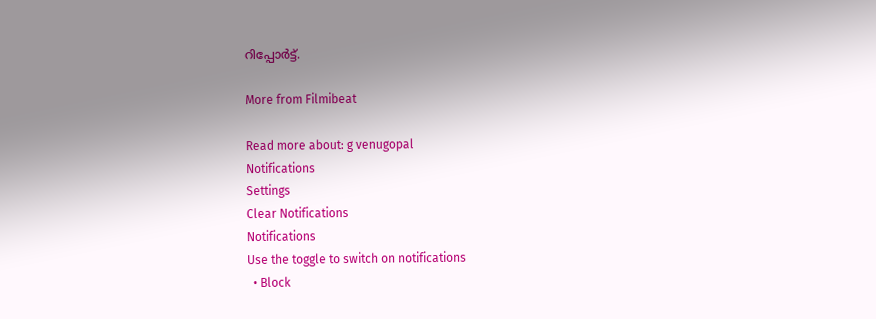റിപ്പോര്‍ട്ട്.

More from Filmibeat

Read more about: g venugopal
Notifications
Settings
Clear Notifications
Notifications
Use the toggle to switch on notifications
  • Block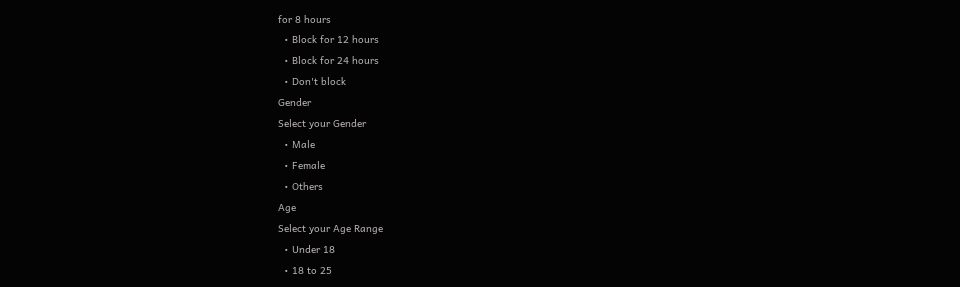for 8 hours
  • Block for 12 hours
  • Block for 24 hours
  • Don't block
Gender
Select your Gender
  • Male
  • Female
  • Others
Age
Select your Age Range
  • Under 18
  • 18 to 25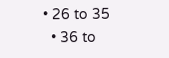• 26 to 35
  • 36 to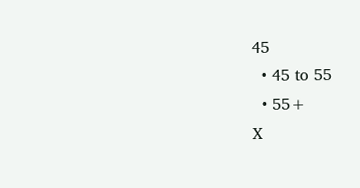45
  • 45 to 55
  • 55+
X